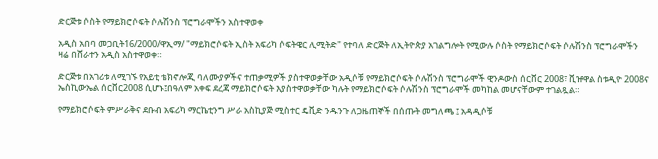ድርጅቱ ሶስት የማይክሮሶፍት ሶሉሽንስ ፕሮግራሞችን አስተዋወቀ

አዲስ አበባ መጋቢት16/2000/ዋኢማ/ "ማይክሮሶፍት ኢስት አፍሪካ ሶፍትዌር ሊሚትድ" የተባለ ድርጅት ለኢትዮጵያ አገልግሎት የሚውሉ ሶስት የማይክሮሶፍት ሶሉሽንስ ፕሮግራሞችን ዛሬ በሸራተን አዲስ አስተዋወቀ።

ድርጅቱ በአገሪቱ ለሚገኙ የአይቲ ቴክኖሎጂ ባለሙያዎችና ተጠቃሚዎች ያስተዋወቃቸው አዲሶቹ የማይክሮሶፍት ሶሉሽንስ ፕሮግራሞች ዊንዶውስ ሰርቨር 2008፣ ቪዡዋል ስቱዲዮ 2008ና ኤስኪውኤል ሰርቨር2008 ሲሆኑ፤በዓለም አቀፍ ደረጃ ማይክሮሶፍት እያስተዋወቃቸው ካሉት የማይክሮሶፍት ሶሉሽንስ ፕሮግራሞች መካከል መሆናቸውም ተገልጿል።

የማይክሮሶፍት ምሥራቅና ደቡብ አፍሪካ ማርኬቲንግ ሥራ አስኪያጅ ሚስተር ዴቪድ ንዱንጉ ለጋዜጠኞች በሰጡት መግለጫ ፤ አዳዲሶቹ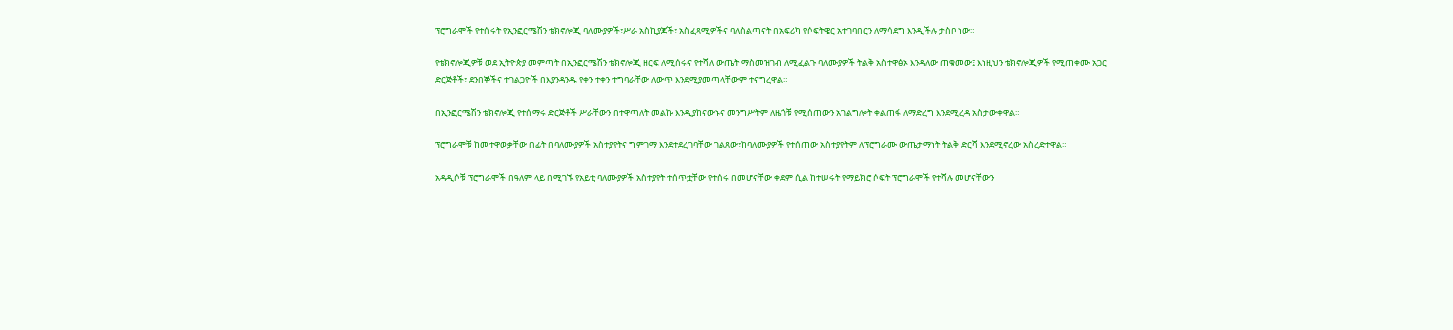ፕሮግራሞች የተሰሩት የኢንፎርሜሽን ቴክኖሎጂ ባለሙያዎች፣ሥራ አስኪያጆች፣ አስፈጻሚዎችና ባለስልጣናት በአፍሪካ የሶፍትዌር አተገባበርን ለማሳደግ እንዲችሉ ታስቦ ነው።

የቴክኖሎጂዎቹ ወደ ኢትዮጵያ መምጣት በኢንፎርሜሽን ቴክኖሎጂ ዘርፍ ለሚሰሩና የተሻለ ውጤት ማስመዝገብ ለሚፈልጉ ባለሙያዎች ትልቅ አስተዋፅኦ እንዳለው ጠቁመው፤ እነዚህን ቴክኖሎጂዎች የሚጠቀሙ አጋር ድርጅቶች፣ ደንበኞችና ተገልጋዮች በእያንዳንዱ የቀን ተቀን ተግባራቸው ለውጥ እንደሚያመጣላቸውም ተናግረዋል።

በኢንፎርሜሽን ቴክኖሎጂ የተሰማሩ ድርጅቶች ሥራቸውን በተዋጣለት መልኩ እንዲያከናውኑና መንግሥትም ለዜጎቹ የሚሰጠውን አገልግሎት ቀልጠፋ ለማድረግ እንደሚረዳ አስታውቀዋል።

ፕሮግራሞቹ ከመተዋወቃቸው በፊት በባለሙያዎች አስተያየትና ግምገማ እንደተደረገባቸው ገልጸው፣ከባለሙያዎች የተሰጠው አስተያየትም ለፕሮግራሙ ውጤታማነት ትልቅ ድርሻ እንደሚኖረው አስረድተዋል።

አዳዲሶቹ ፕሮግራሞች በዓለም ላይ በሚገኙ የአይቲ ባለሙያዎች አስተያየት ተሰጥቷቸው የተሰሩ በመሆናቸው ቀደም ሲል ከተሠሩት የማይክሮ ሶፍት ፕሮግራሞች የተሻሉ መሆናቸውን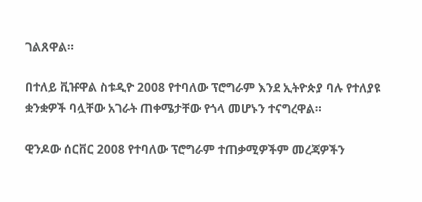ገልጸዋል።

በተለይ ቪዡዋል ስቱዲዮ 2008 የተባለው ፕሮግራም እንደ ኢትዮጵያ ባሉ የተለያዩ ቋንቋዎች ባሏቸው አገራት ጠቀሜታቸው የጎላ መሆኑን ተናግረዋል።

ዊንዶው ሰርቨር 2008 የተባለው ፕሮግራም ተጠቃሚዎችም መረጃዎችን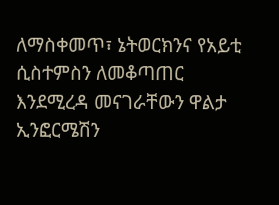ለማስቀመጥ፣ ኔትወርክንና የአይቲ ሲስተምስን ለመቆጣጠር እንደሚረዳ መናገራቸውን ዋልታ ኢንፎርሜሽን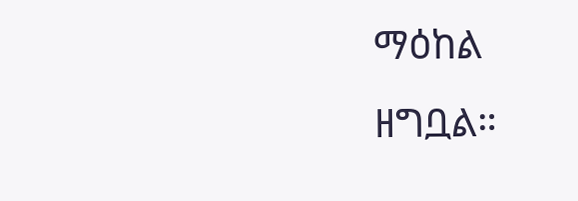ማዕከል ዘግቧል።